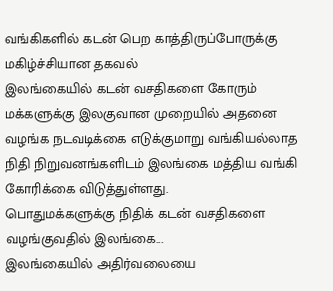வங்கிகளில் கடன் பெற காத்திருப்போருக்கு மகிழ்ச்சியான தகவல்
இலங்கையில் கடன் வசதிகளை கோரும் மக்களுக்கு இலகுவான முறையில் அதனை வழங்க நடவடிக்கை எடுக்குமாறு வங்கியல்லாத நிதி நிறுவனங்களிடம் இலங்கை மத்திய வங்கி கோரிக்கை விடுத்துள்ளது.
பொதுமக்களுக்கு நிதிக் கடன் வசதிகளை வழங்குவதில் இலங்கை...
இலங்கையில் அதிர்வலையை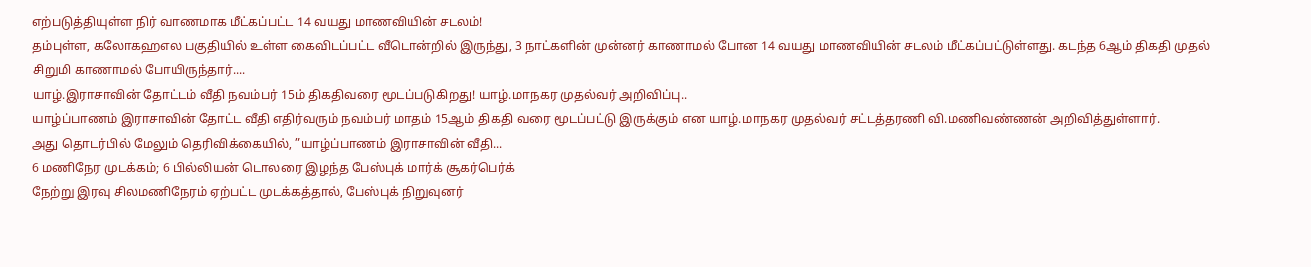எற்படுத்தியுள்ள நிர் வாணமாக மீட்கப்பட்ட 14 வயது மாணவியின் சடலம்!
தம்புள்ள, கலோகஹஎல பகுதியில் உள்ள கைவிடப்பட்ட வீடொன்றில் இருந்து, 3 நாட்களின் முன்னர் காணாமல் போன 14 வயது மாணவியின் சடலம் மீட்கப்பட்டுள்ளது. கடந்த 6ஆம் திகதி முதல் சிறுமி காணாமல் போயிருந்தார்....
யாழ்.இராசாவின் தோட்டம் வீதி நவம்பர் 15ம் திகதிவரை மூடப்படுகிறது! யாழ்.மாநகர முதல்வர் அறிவிப்பு..
யாழ்ப்பாணம் இராசாவின் தோட்ட வீதி எதிர்வரும் நவம்பர் மாதம் 15ஆம் திகதி வரை மூடப்பட்டு இருக்கும் என யாழ்.மாநகர முதல்வர் சட்டத்தரணி வி.மணிவண்ணன் அறிவித்துள்ளார்.
அது தொடர்பில் மேலும் தெரிவிக்கையில், ”யாழ்ப்பாணம் இராசாவின் வீதி...
6 மணிநேர முடக்கம்; 6 பில்லியன் டொலரை இழந்த பேஸ்புக் மார்க் சூகர்பெர்க்
நேற்று இரவு சிலமணிநேரம் ஏற்பட்ட முடக்கத்தால், பேஸ்புக் நிறுவுனர்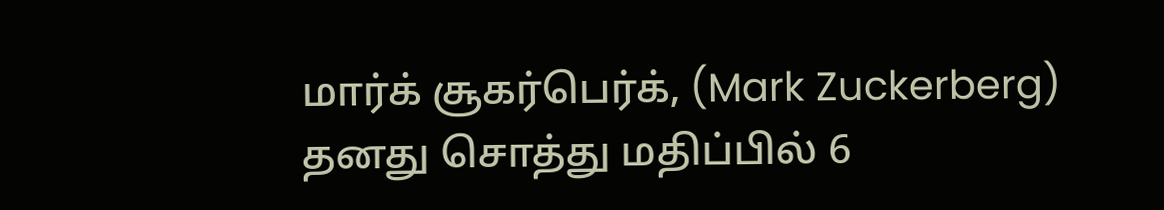மார்க் சூகர்பெர்க், (Mark Zuckerberg) தனது சொத்து மதிப்பில் 6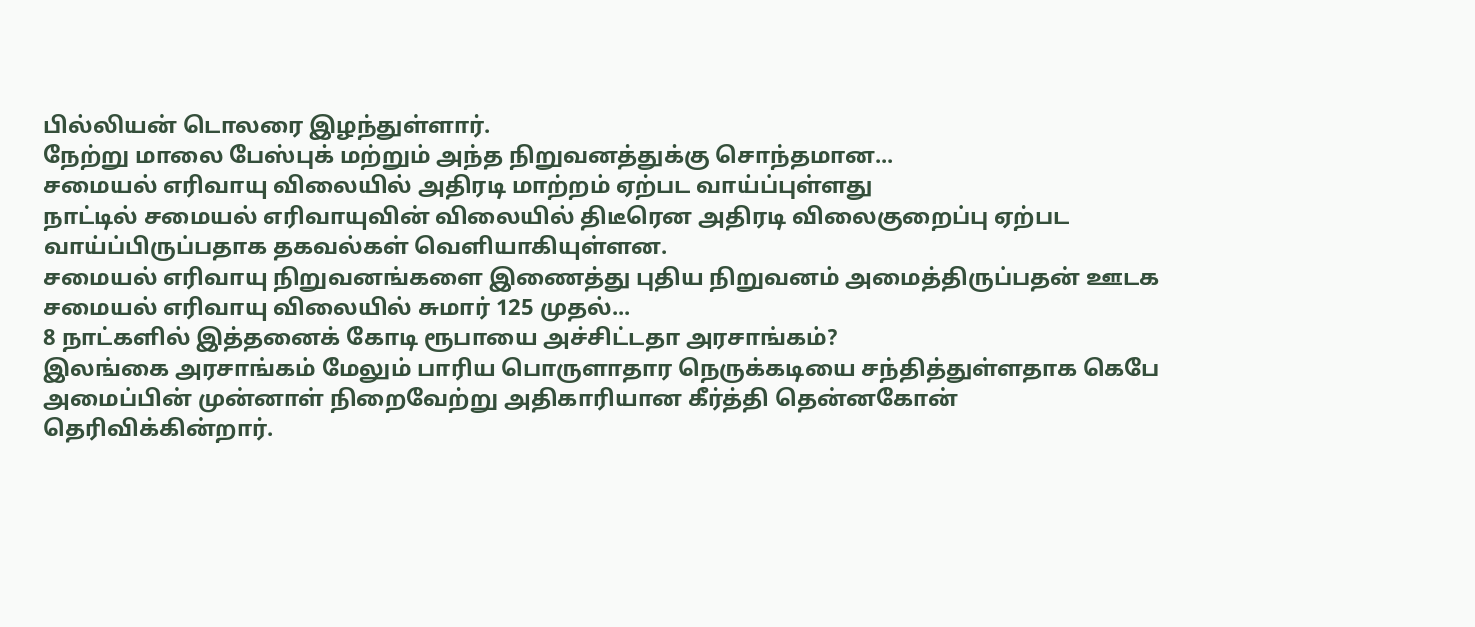பில்லியன் டொலரை இழந்துள்ளார்.
நேற்று மாலை பேஸ்புக் மற்றும் அந்த நிறுவனத்துக்கு சொந்தமான...
சமையல் எரிவாயு விலையில் அதிரடி மாற்றம் ஏற்பட வாய்ப்புள்ளது
நாட்டில் சமையல் எரிவாயுவின் விலையில் திடீரென அதிரடி விலைகுறைப்பு ஏற்பட வாய்ப்பிருப்பதாக தகவல்கள் வெளியாகியுள்ளன.
சமையல் எரிவாயு நிறுவனங்களை இணைத்து புதிய நிறுவனம் அமைத்திருப்பதன் ஊடக சமையல் எரிவாயு விலையில் சுமார் 125 முதல்...
8 நாட்களில் இத்தனைக் கோடி ரூபாயை அச்சிட்டதா அரசாங்கம்?
இலங்கை அரசாங்கம் மேலும் பாரிய பொருளாதார நெருக்கடியை சந்தித்துள்ளதாக கெபே அமைப்பின் முன்னாள் நிறைவேற்று அதிகாரியான கீர்த்தி தென்னகோன் தெரிவிக்கின்றார்.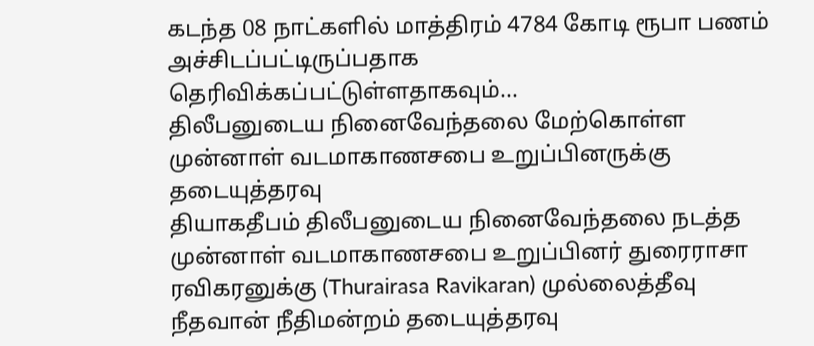கடந்த 08 நாட்களில் மாத்திரம் 4784 கோடி ரூபா பணம் அச்சிடப்பட்டிருப்பதாக தெரிவிக்கப்பட்டுள்ளதாகவும்...
திலீபனுடைய நினைவேந்தலை மேற்கொள்ள முன்னாள் வடமாகாணசபை உறுப்பினருக்கு தடையுத்தரவு
தியாகதீபம் திலீபனுடைய நினைவேந்தலை நடத்த முன்னாள் வடமாகாணசபை உறுப்பினர் துரைராசா ரவிகரனுக்கு (Thurairasa Ravikaran) முல்லைத்தீவு நீதவான் நீதிமன்றம் தடையுத்தரவு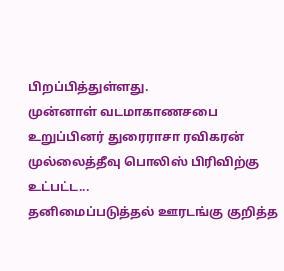பிறப்பித்துள்ளது.
முன்னாள் வடமாகாணசபை உறுப்பினர் துரைராசா ரவிகரன் முல்லைத்தீவு பொலிஸ் பிரிவிற்கு உட்பட்ட...
தனிமைப்படுத்தல் ஊரடங்கு குறித்த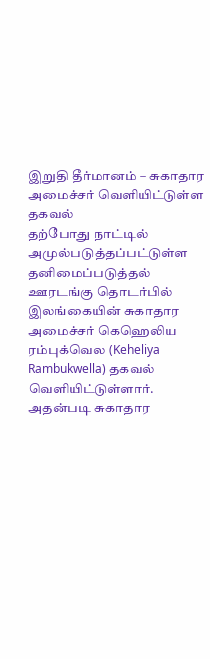இறுதி தீர்மானம் – சுகாதார அமைச்சர் வெளியிட்டுள்ள தகவல்
தற்போது நாட்டில் அமுல்படுத்தப்பட்டுள்ள தனிமைப்படுத்தல் ஊரடங்கு தொடர்பில் இலங்கையின் சுகாதார அமைச்சர் கெஹெலிய ரம்புக்வெல (Keheliya Rambukwella) தகவல் வெளியிட்டுள்ளார்.
அதன்படி சுகாதார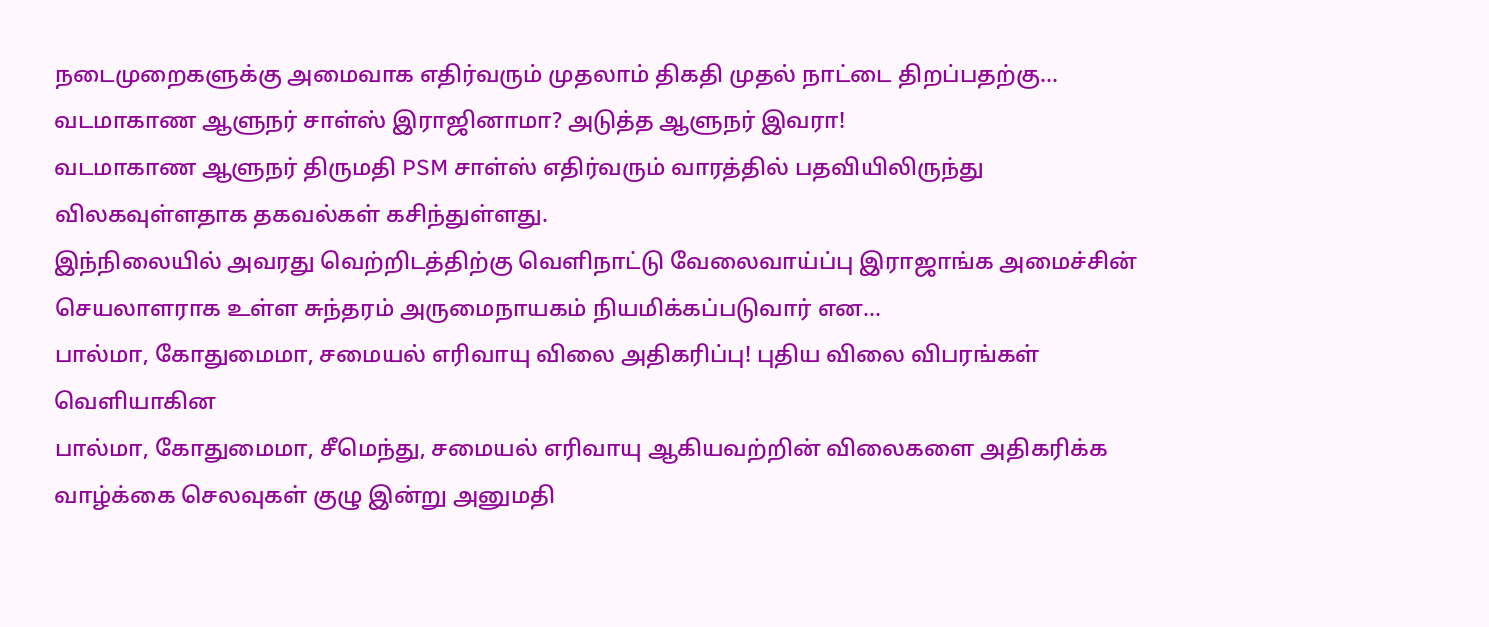நடைமுறைகளுக்கு அமைவாக எதிர்வரும் முதலாம் திகதி முதல் நாட்டை திறப்பதற்கு...
வடமாகாண ஆளுநர் சாள்ஸ் இராஜினாமா? அடுத்த ஆளுநர் இவரா!
வடமாகாண ஆளுநர் திருமதி PSM சாள்ஸ் எதிர்வரும் வாரத்தில் பதவியிலிருந்து விலகவுள்ளதாக தகவல்கள் கசிந்துள்ளது.
இந்நிலையில் அவரது வெற்றிடத்திற்கு வெளிநாட்டு வேலைவாய்ப்பு இராஜாங்க அமைச்சின் செயலாளராக உள்ள சுந்தரம் அருமைநாயகம் நியமிக்கப்படுவார் என...
பால்மா, கோதுமைமா, சமையல் எரிவாயு விலை அதிகரிப்பு! புதிய விலை விபரங்கள் வெளியாகின
பால்மா, கோதுமைமா, சீமெந்து, சமையல் எரிவாயு ஆகியவற்றின் விலைகளை அதிகரிக்க வாழ்க்கை செலவுகள் குழு இன்று அனுமதி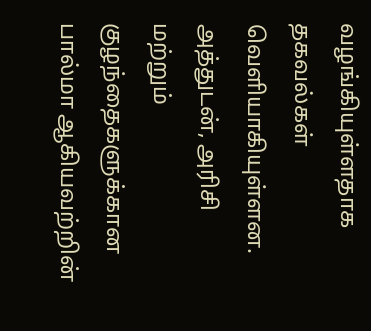வழங்கியுள்ளதாக தகவல்கள் வெளியாகியுள்ளன.
அத்துடன், அரிசி மற்றும் குழந்தைகளுக்கான பால்மா ஆகியவற்றின்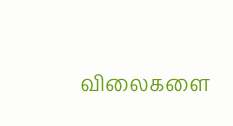விலைகளை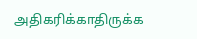அதிகரிக்காதிருக்க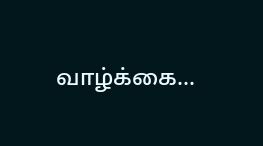வாழ்க்கை...